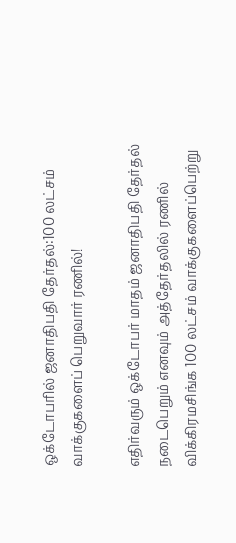ஒக்டோபரில் ஜனாதிபதி தேர்தல்:100 லட்சம் வாக்குகளைப் பெறுவார் ரணில்!

எதிர்வரும் ஒக்டோபர் மாதம் ஜனாதிபதி தேர்தல் நடைபெறும் எனவும் அத்தேர்தலில் ரணில் விக்கிரமசிங்க 100 லட்சம் வாக்குகளைப்பெற்று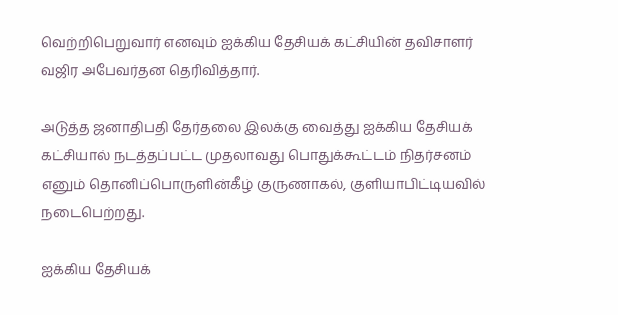வெற்றிபெறுவார் எனவும் ஐக்கிய தேசியக் கட்சியின் தவிசாளர் வஜிர அபேவர்தன தெரிவித்தார்.

அடுத்த ஜனாதிபதி தேர்தலை இலக்கு வைத்து ஐக்கிய தேசியக் கட்சியால் நடத்தப்பட்ட முதலாவது பொதுக்கூட்டம் நிதர்சனம் எனும் தொனிப்பொருளின்கீழ் குருணாகல், குளியாபிட்டியவில் நடைபெற்றது.

ஐக்கிய தேசியக்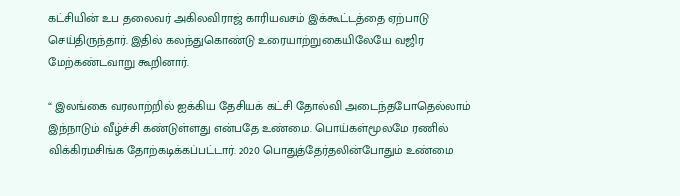கட்சியின் உப தலைவர் அகிலவிராஜ் காரியவசம் இக்கூட்டத்தை ஏற்பாடு செய்திருந்தார். இதில் கலந்துகொண்டு உரையாற்றுகையிலேயே வஜிர மேற்கண்டவாறு கூறினார்.

“ இலங்கை வரலாற்றில் ஐக்கிய தேசியக் கட்சி தோல்வி அடைந்தபோதெல்லாம் இந்நாடும் வீழ்ச்சி கண்டுள்ளது என்பதே உண்மை. பொய்கள்மூலமே ரணில் விக்கிரமசிங்க தோற்கடிக்கப்பட்டார். 2020 பொதுத்தேர்தலின்போதும் உண்மை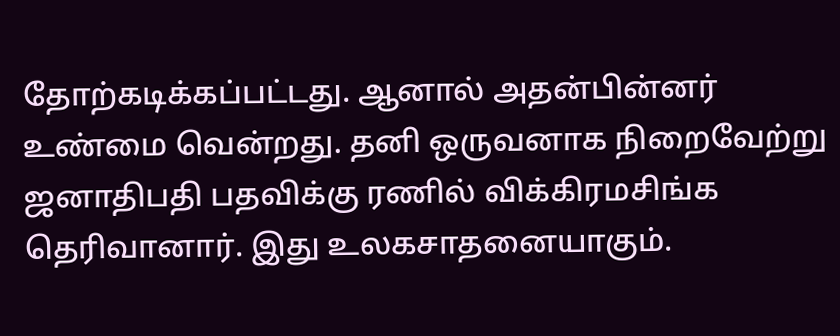தோற்கடிக்கப்பட்டது. ஆனால் அதன்பின்னர் உண்மை வென்றது. தனி ஒருவனாக நிறைவேற்று ஜனாதிபதி பதவிக்கு ரணில் விக்கிரமசிங்க தெரிவானார். இது உலகசாதனையாகும்.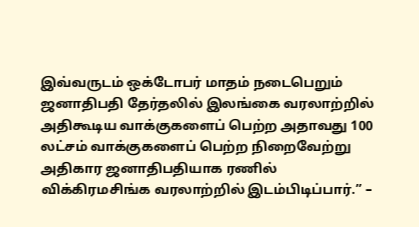இவ்வருடம் ஒக்டோபர் மாதம் நடைபெறும் ஜனாதிபதி தேர்தலில் இலங்கை வரலாற்றில் அதிகூடிய வாக்குகளைப் பெற்ற அதாவது 100 லட்சம் வாக்குகளைப் பெற்ற நிறைவேற்று அதிகார ஜனாதிபதியாக ரணில் விக்கிரமசிங்க வரலாற்றில் இடம்பிடிப்பார்.” –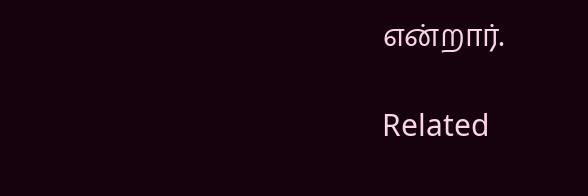என்றார்.

Related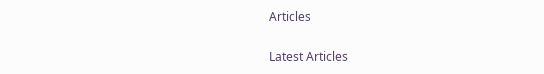Articles

Latest Articles